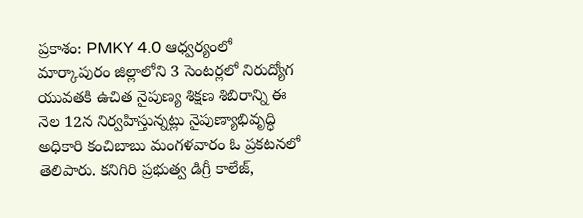ప్రకాశం: PMKY 4.0 ఆధ్వర్యంలో మార్కాపురం జిల్లాలోని 3 సెంటర్లలో నిరుద్యోగ యువతకి ఉచిత నైపుణ్య శిక్షణ శిబిరాన్ని ఈ నెల 12న నిర్వహిస్తున్నట్లు నైపుణ్యాభివృద్ధి అధికారి కంచిబాబు మంగళవారం ఓ ప్రకటనలో తెలిపారు. కనిగిరి ప్రభుత్వ డిగ్రీ కాలేజ్,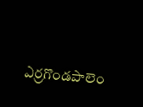ఎర్రగొండపాలెం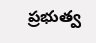ప్రభుత్వ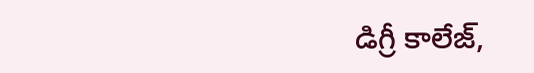డిగ్రీ కాలేజ్,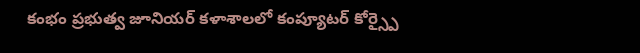కంభం ప్రభుత్వ జూనియర్ కళాశాలలో కంప్యూటర్ కోర్స్పై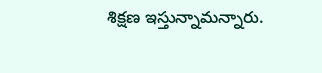శిక్షణ ఇస్తున్నామన్నారు.